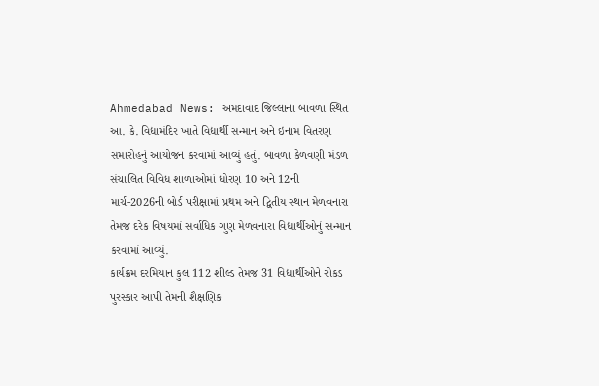Ahmedabad News: અમદાવાદ જિલ્લાના બાવળા સ્થિત આ. કે. વિદ્યામંદિર ખાતે વિદ્યાર્થી સન્માન અને ઇનામ વિતરણ સમારોહનું આયોજન કરવામાં આવ્યું હતું. બાવળા કેળવણી મંડળ સંચાલિત વિવિધ શાળાઓમાં ધોરણ 10 અને 12ની માર્ચ-2026ની બોર્ડ પરીક્ષામાં પ્રથમ અને દ્વિતીય સ્થાન મેળવનારા તેમજ દરેક વિષયમાં સર્વાધિક ગુણ મેળવનારા વિદ્યાર્થીઓનું સન્માન કરવામાં આવ્યું.
કાર્યક્રમ દરમિયાન કુલ 112 શીલ્ડ તેમજ 31 વિદ્યાર્થીઓને રોકડ પુરસ્કાર આપી તેમની શૈક્ષણિક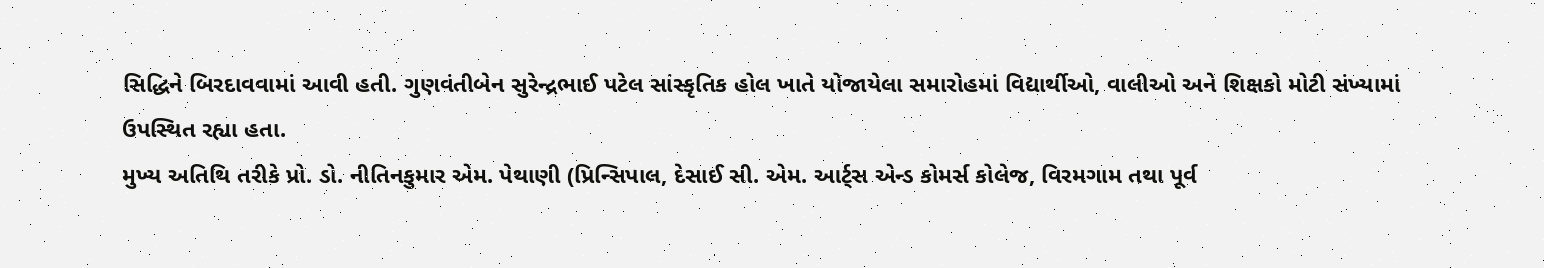સિદ્ધિને બિરદાવવામાં આવી હતી. ગુણવંતીબેન સુરેન્દ્રભાઈ પટેલ સાંસ્કૃતિક હોલ ખાતે યોજાયેલા સમારોહમાં વિદ્યાર્થીઓ, વાલીઓ અને શિક્ષકો મોટી સંખ્યામાં ઉપસ્થિત રહ્યા હતા.
મુખ્ય અતિથિ તરીકે પ્રો. ડો. નીતિનકુમાર એમ. પેથાણી (પ્રિન્સિપાલ, દેસાઈ સી. એમ. આર્ટ્સ એન્ડ કોમર્સ કોલેજ, વિરમગામ તથા પૂર્વ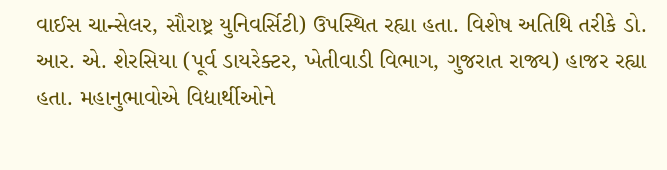વાઈસ ચાન્સેલર, સૌરાષ્ટ્ર યુનિવર્સિટી) ઉપસ્થિત રહ્યા હતા. વિશેષ અતિથિ તરીકે ડો. આર. એ. શેરસિયા (પૂર્વ ડાયરેક્ટર, ખેતીવાડી વિભાગ, ગુજરાત રાજ્ય) હાજર રહ્યા હતા. મહાનુભાવોએ વિદ્યાર્થીઓને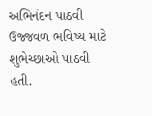અભિનંદન પાઠવી ઉજ્જવળ ભવિષ્ય માટે શુભેચ્છાઓ પાઠવી હતી.